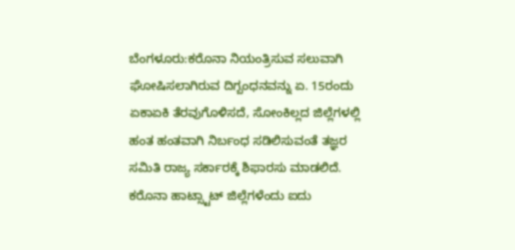ಬೆಂಗಳೂರು:ಕರೊನಾ ನಿಯಂತ್ರಿಸುವ ಸಲುವಾಗಿ ಘೋಷಿಸಲಾಗಿರುವ ದಿಗ್ಬಂಧನವನ್ನು ಏ. 15ರಂದು ಏಕಾಏಕಿ ತೆರವುಗೊಳಿಸದೆ, ಸೋಂಕಿಲ್ಲದ ಜಿಲ್ಲೆಗಳಲ್ಲಿ ಹಂತ ಹಂತವಾಗಿ ನಿರ್ಬಂಧ ಸಡಿಲಿಸುವಂತೆ ತಜ್ಞರ ಸಮಿತಿ ರಾಜ್ಯ ಸರ್ಕಾರಕ್ಕೆ ಶಿಫಾರಸು ಮಾಡಲಿದೆ.
ಕರೊನಾ ಹಾಟ್ಸ್ಟಾಟ್ ಜಿಲ್ಲೆಗಳೆಂದು ಐದು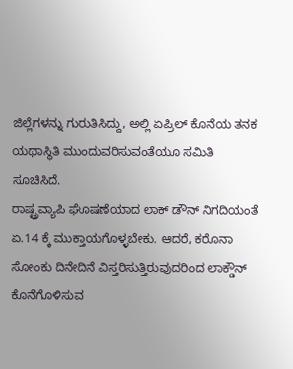ಜಿಲ್ಲೆಗಳನ್ನು ಗುರುತಿಸಿದ್ದು, ಅಲ್ಲಿ ಏಪ್ರಿಲ್ ಕೊನೆಯ ತನಕ ಯಥಾಸ್ಥಿತಿ ಮುಂದುವರಿಸುವಂತೆಯೂ ಸಮಿತಿ ಸೂಚಿಸಿದೆ.
ರಾಷ್ಟ್ರವ್ಯಾಪಿ ಘೊಷಣೆಯಾದ ಲಾಕ್ ಡೌನ್ ನಿಗದಿಯಂತೆ ಏ.14 ಕ್ಕೆ ಮುಕ್ತಾಯಗೊಳ್ಳಬೇಕು. ಆದರೆ, ಕರೊನಾ ಸೋಂಕು ದಿನೇದಿನೆ ವಿಸ್ತರಿಸುತ್ತಿರುವುದರಿಂದ ಲಾಕ್ಡೌನ್ ಕೊನೆಗೊಳಿಸುವ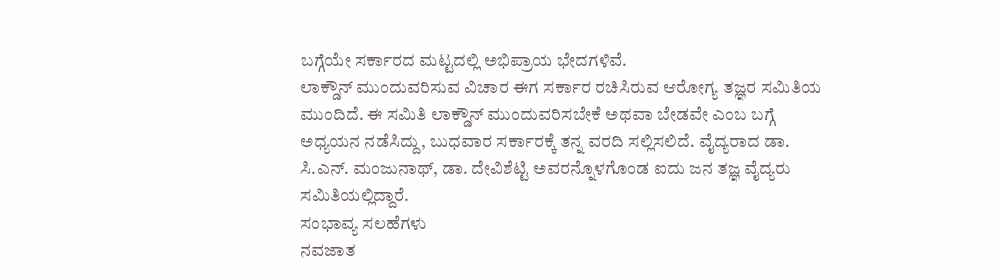ಬಗ್ಗೆಯೇ ಸರ್ಕಾರದ ಮಟ್ಟದಲ್ಲಿ ಅಭಿಪ್ರಾಯ ಭೇದಗಳಿವೆ.
ಲಾಕ್ಡೌನ್ ಮುಂದುವರಿಸುವ ವಿಚಾರ ಈಗ ಸರ್ಕಾರ ರಚಿಸಿರುವ ಆರೋಗ್ಯ ತಜ್ಞರ ಸಮಿತಿಯ ಮುಂದಿದೆ. ಈ ಸಮಿತಿ ಲಾಕ್ಡೌನ್ ಮುಂದುವರಿಸಬೇಕೆ ಅಥವಾ ಬೇಡವೇ ಎಂಬ ಬಗ್ಗೆ ಅಧ್ಯಯನ ನಡೆಸಿದ್ದು, ಬುಧವಾರ ಸರ್ಕಾರಕ್ಕೆ ತನ್ನ ವರದಿ ಸಲ್ಲಿಸಲಿದೆ. ವೈದ್ಯರಾದ ಡಾ. ಸಿ.ಎನ್. ಮಂಜುನಾಥ್, ಡಾ. ದೇವಿಶೆಟ್ಟಿ ಅವರನ್ನೊಳಗೊಂಡ ಐದು ಜನ ತಜ್ಞ ವೈದ್ಯರು ಸಮಿತಿಯಲ್ಲಿದ್ದಾರೆ.
ಸಂಭಾವ್ಯ ಸಲಹೆಗಳು
ನವಜಾತ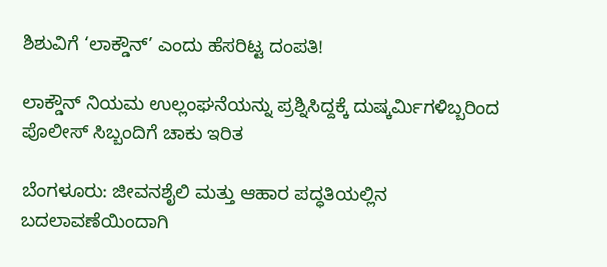ಶಿಶುವಿಗೆ ‘ಲಾಕ್ಡೌನ್’ ಎಂದು ಹೆಸರಿಟ್ಟ ದಂಪತಿ!

ಲಾಕ್ಡೌನ್ ನಿಯಮ ಉಲ್ಲಂಘನೆಯನ್ನು ಪ್ರಶ್ನಿಸಿದ್ದಕ್ಕೆ ದುಷ್ಕರ್ಮಿಗಳಿಬ್ಬರಿಂದ ಪೊಲೀಸ್ ಸಿಬ್ಬಂದಿಗೆ ಚಾಕು ಇರಿತ

ಬೆಂಗಳೂರು: ಜೀವನಶೈಲಿ ಮತ್ತು ಆಹಾರ ಪದ್ಧತಿಯಲ್ಲಿನ ಬದಲಾವಣೆಯಿಂದಾಗಿ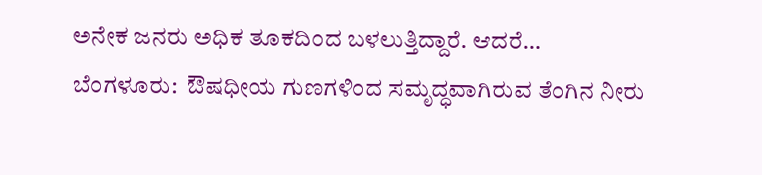ಅನೇಕ ಜನರು ಅಧಿಕ ತೂಕದಿಂದ ಬಳಲುತ್ತಿದ್ದಾರೆ. ಆದರೆ…
ಬೆಂಗಳೂರು:  ಔಷಧೀಯ ಗುಣಗಳಿಂದ ಸಮೃದ್ಧವಾಗಿರುವ ತೆಂಗಿನ ನೀರು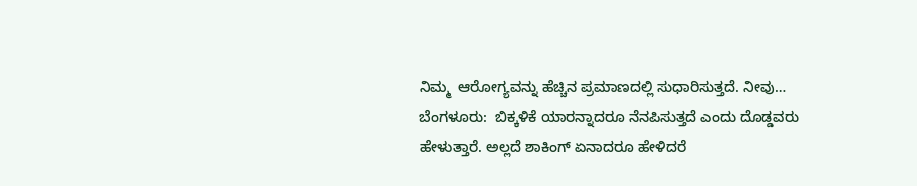ನಿಮ್ಮ  ಆರೋಗ್ಯವನ್ನು ಹೆಚ್ಚಿನ ಪ್ರಮಾಣದಲ್ಲಿ ಸುಧಾರಿಸುತ್ತದೆ. ನೀವು…
ಬೆಂಗಳೂರು:  ಬಿಕ್ಕಳಿಕೆ ಯಾರನ್ನಾದರೂ ನೆನಪಿಸುತ್ತದೆ ಎಂದು ದೊಡ್ಡವರು ಹೇಳುತ್ತಾರೆ. ಅಲ್ಲದೆ ಶಾಕಿಂಗ್ ಏನಾದರೂ ಹೇಳಿದರೆ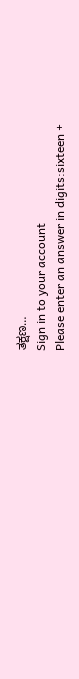ತಕ್ಷಣ…
Sign in to your account
Please enter an answer in digits:sixteen +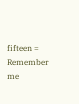fifteen =
Remember me